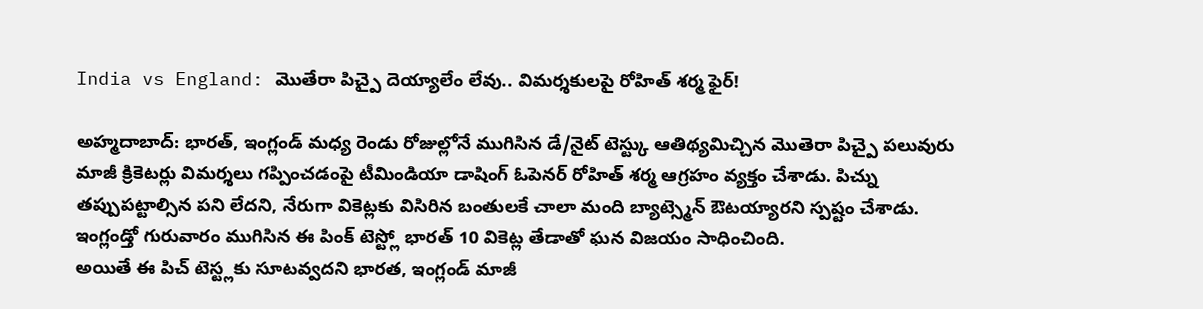India vs England: మొతేరా పిచ్పై దెయ్యాలేం లేవు.. విమర్శకులపై రోహిత్ శర్మ ఫైర్!

అహ్మదాబాద్: భారత్, ఇంగ్లండ్ మధ్య రెండు రోజుల్లోనే ముగిసిన డే/నైట్ టెస్ట్కు ఆతిథ్యమిచ్చిన మొతెరా పిచ్పై పలువురు మాజీ క్రికెటర్లు విమర్శలు గప్పించడంపై టీమిండియా డాషింగ్ ఓపెనర్ రోహిత్ శర్మ ఆగ్రహం వ్యక్తం చేశాడు. పిచ్ను తప్పుపట్టాల్సిన పని లేదని, నేరుగా వికెట్లకు విసిరిన బంతులకే చాలా మంది బ్యాట్స్మెన్ ఔటయ్యారని స్పష్టం చేశాడు. ఇంగ్లండ్తో గురువారం ముగిసిన ఈ పింక్ టెస్ట్లో భారత్ 10 వికెట్ల తేడాతో ఘన విజయం సాధించింది.
అయితే ఈ పిచ్ టెస్ట్లకు సూటవ్వదని భారత, ఇంగ్లండ్ మాజీ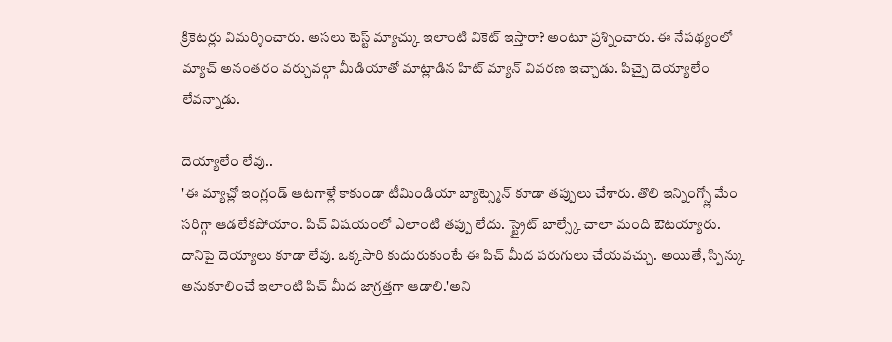క్రికెటర్లు విమర్శించారు. అసలు టెస్ట్ మ్యాచ్కు ఇలాంటి వికెట్ ఇస్తారా? అంటూ ప్రశ్నించారు. ఈ నేపథ్యంలో మ్యాచ్ అనంతరం వర్చువల్గా మీడియాతో మాట్లాడిన హిట్ మ్యాన్ వివరణ ఇచ్చాడు. పిచ్పై దెయ్యాలేం లేవన్నాడు.

దెయ్యాలేం లేవు..
'ఈ మ్యాచ్లో ఇంగ్లండ్ ఆటగాళ్లే కాకుండా టీమిండియా బ్యాట్స్మెన్ కూడా తప్పులు చేశారు. తొలి ఇన్నింగ్స్లో మేం సరిగ్గా ఆడలేకపోయాం. పిచ్ విషయంలో ఎలాంటి తప్పు లేదు. స్ట్రైట్ బాల్స్కే చాలా మంది ఔటయ్యారు. దానిపై దెయ్యాలు కూడా లేవు. ఒక్కసారి కుదురుకుంటే ఈ పిచ్ మీద పరుగులు చేయవచ్చు. అయితే, స్పిన్కు అనుకూలించే ఇలాంటి పిచ్ మీద జాగ్రత్తగా ఆడాలి.'అని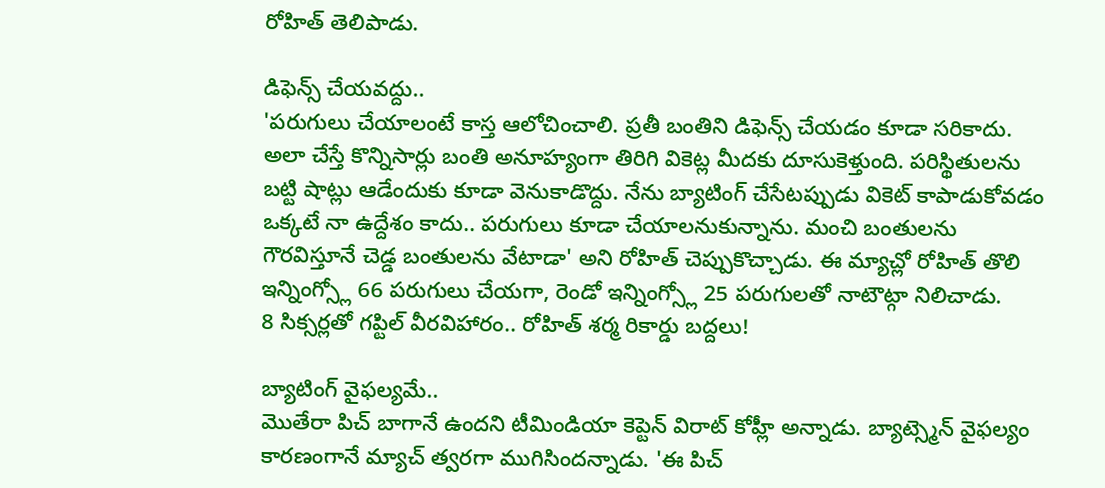రోహిత్ తెలిపాడు.

డిఫెన్స్ చేయవద్దు..
'పరుగులు చేయాలంటే కాస్త ఆలోచించాలి. ప్రతీ బంతిని డిఫెన్స్ చేయడం కూడా సరికాదు. అలా చేస్తే కొన్నిసార్లు బంతి అనూహ్యంగా తిరిగి వికెట్ల మీదకు దూసుకెళ్తుంది. పరిస్థితులను బట్టి షాట్లు ఆడేందుకు కూడా వెనుకాడొద్దు. నేను బ్యాటింగ్ చేసేటప్పుడు వికెట్ కాపాడుకోవడం ఒక్కటే నా ఉద్దేశం కాదు.. పరుగులు కూడా చేయాలనుకున్నాను. మంచి బంతులను గౌరవిస్తూనే చెడ్డ బంతులను వేటాడా' అని రోహిత్ చెప్పుకొచ్చాడు. ఈ మ్యాచ్లో రోహిత్ తొలి ఇన్నింగ్స్లో 66 పరుగులు చేయగా, రెండో ఇన్నింగ్స్లో 25 పరుగులతో నాటౌట్గా నిలిచాడు.
8 సిక్సర్లతో గప్టిల్ వీరవిహారం.. రోహిత్ శర్మ రికార్డు బద్దలు!

బ్యాటింగ్ వైఫల్యమే..
మొతేరా పిచ్ బాగానే ఉందని టీమిండియా కెప్టెన్ విరాట్ కోహ్లీ అన్నాడు. బ్యాట్స్మెన్ వైఫల్యం కారణంగానే మ్యాచ్ త్వరగా ముగిసిందన్నాడు. 'ఈ పిచ్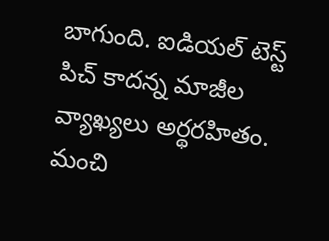బాగుంది. ఐడియల్ టెస్ట్ పిచ్ కాదన్న మాజీల వ్యాఖ్యలు అర్థరహితం. మంచి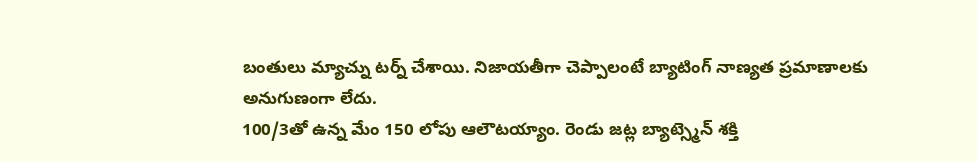బంతులు మ్యాచ్ను టర్న్ చేశాయి. నిజాయతీగా చెప్పాలంటే బ్యాటింగ్ నాణ్యత ప్రమాణాలకు అనుగుణంగా లేదు.
100/3తో ఉన్న మేం 150 లోపు ఆలౌటయ్యాం. రెండు జట్ల బ్యాట్స్మెన్ శక్తి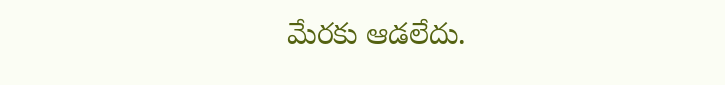మేరకు ఆడలేదు.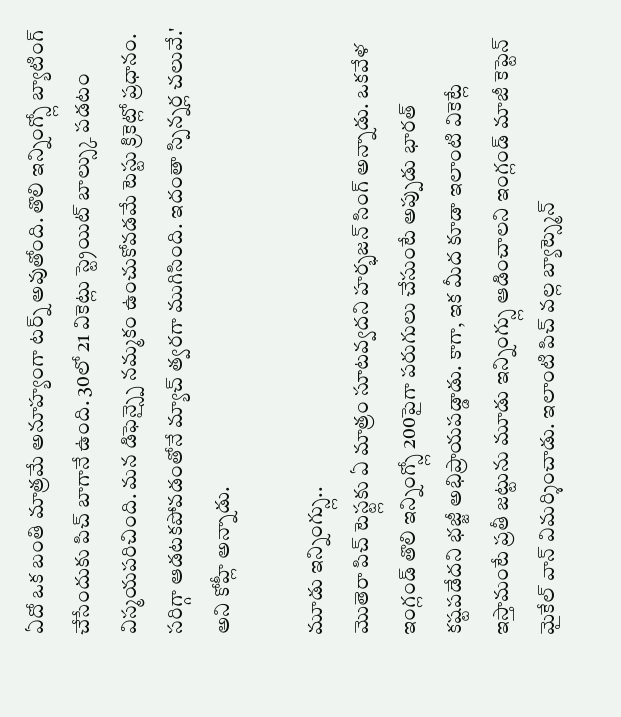ఏదో ఒక బంతి మాత్రమే అనూహ్యంగా టర్న్ అవుతోంది. తొలి ఇన్నింగ్స్లో బ్యాటింగ్ చేసేందుకు పిచ్ బాగానే ఉంది. 30లో 21 వికెట్లు స్ట్రెయిట్ బాల్స్కు పడటం విస్మయపరిచింది. మన డిఫెన్స్పై నమ్మకం ఉంచుకోవడమే టెస్టు క్రికెట్లో ప్రధానం. సరిగ్గా ఆడటకపోవడంతోనే మ్యాచ్ త్వరగా ముగిసింది. ఇదంతా స్పిన్నర్ల చలువే.' అని కోహ్లీ అన్నాడు.

మూడు ఇన్నింగ్స్లు..
మొతెరా పిచ్ టెస్ట్లకు ఏ మాత్రం సూటవ్వదని హర్భజన్ సింగ్ అన్నాడు. ఒకవేళ ఇంగ్లండ్ తొలి ఇన్నింగ్స్లో 200పైగా పరుగులు చేసుంటే అప్పుడు భారత్ కష్టపడేదని భజ్జీ అభిప్రాయపడ్డాడు. కాగా, ఇక మీద కూడా ఇలాంటి వికెట్లే ఇస్తామంటే ప్రతీ జట్టును మూడు ఇన్నింగ్స్లు ఆడించాలని ఇంగ్లండ్ మాజీ కెప్టెన్ మైకేల్ వాన్ విమర్శించాడు. ఇలాంటి పిచ్ వల్ల బ్యాట్స్మెన్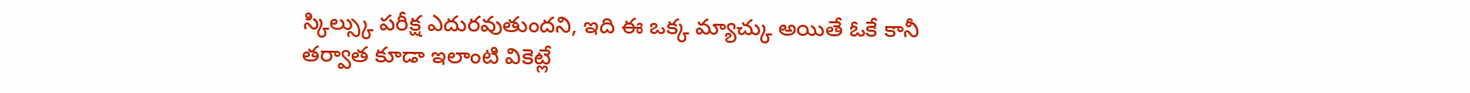స్కిల్స్కు పరీక్ష ఎదురవుతుందని, ఇది ఈ ఒక్క మ్యాచ్కు అయితే ఓకే కానీ తర్వాత కూడా ఇలాంటి వికెట్లే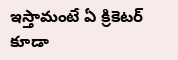ఇస్తామంటే ఏ క్రికెటర్ కూడా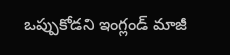ఒప్పుకోడని ఇంగ్లండ్ మాజీ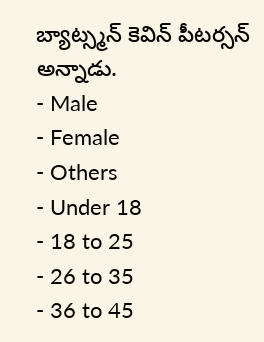బ్యాట్స్మన్ కెవిన్ పీటర్సన్ అన్నాడు.
- Male
- Female
- Others
- Under 18
- 18 to 25
- 26 to 35
- 36 to 45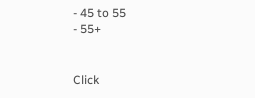- 45 to 55
- 55+


Click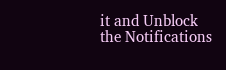it and Unblock the Notifications